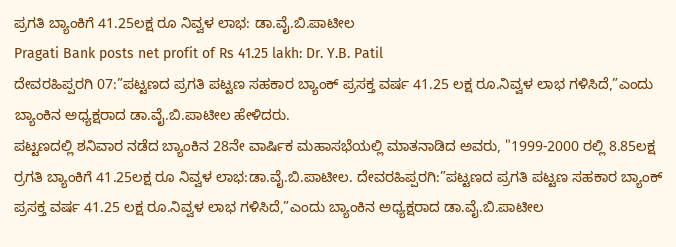ಪ್ರಗತಿ ಬ್ಯಾಂಕಿಗೆ 41.25ಲಕ್ಷ ರೂ ನಿವ್ವಳ ಲಾಭ: ಡಾ.ವೈ.ಬಿ.ಪಾಟೀಲ
Pragati Bank posts net profit of Rs 41.25 lakh: Dr. Y.B. Patil
ದೇವರಹಿಪ್ಪರಗಿ 07:”ಪಟ್ಟಣದ ಪ್ರಗತಿ ಪಟ್ಟಣ ಸಹಕಾರ ಬ್ಯಾಂಕ್ ಪ್ರಸಕ್ತ ವರ್ಷ 41.25 ಲಕ್ಷ ರೂ.ನಿವ್ವಳ ಲಾಭ ಗಳಿಸಿದೆ,”ಎಂದು ಬ್ಯಾಂಕಿನ ಅಧ್ಯಕ್ಷರಾದ ಡಾ.ವೈ.ಬಿ.ಪಾಟೀಲ ಹೇಳಿದರು.
ಪಟ್ಟಣದಲ್ಲಿ ಶನಿವಾರ ನಡೆದ ಬ್ಯಾಂಕಿನ 28ನೇ ವಾರ್ಷಿಕ ಮಹಾಸಭೆಯಲ್ಲಿ ಮಾತನಾಡಿದ ಅವರು, "1999-2000 ರಲ್ಲಿ 8.85ಲಕ್ಷ ರ್ರಗತಿ ಬ್ಯಾಂಕಿಗೆ 41.25ಲಕ್ಷ ರೂ ನಿವ್ವಳ ಲಾಭ:ಡಾ.ವೈ.ಬಿ.ಪಾಟೀಲ. ದೇವರಹಿಪ್ಪರಗಿ:”ಪಟ್ಟಣದ ಪ್ರಗತಿ ಪಟ್ಟಣ ಸಹಕಾರ ಬ್ಯಾಂಕ್ ಪ್ರಸಕ್ತ ವರ್ಷ 41.25 ಲಕ್ಷ ರೂ.ನಿವ್ವಳ ಲಾಭ ಗಳಿಸಿದೆ,”ಎಂದು ಬ್ಯಾಂಕಿನ ಅಧ್ಯಕ್ಷರಾದ ಡಾ.ವೈ.ಬಿ.ಪಾಟೀಲ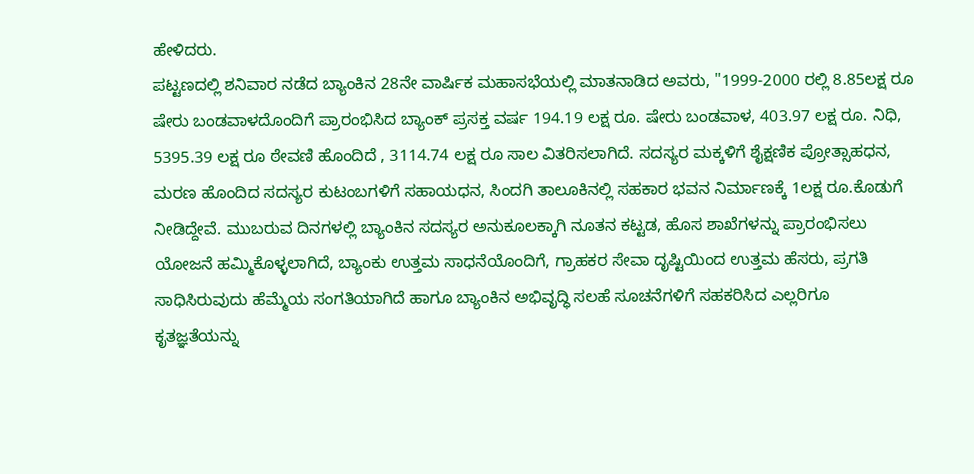ಹೇಳಿದರು.
ಪಟ್ಟಣದಲ್ಲಿ ಶನಿವಾರ ನಡೆದ ಬ್ಯಾಂಕಿನ 28ನೇ ವಾರ್ಷಿಕ ಮಹಾಸಭೆಯಲ್ಲಿ ಮಾತನಾಡಿದ ಅವರು, "1999-2000 ರಲ್ಲಿ 8.85ಲಕ್ಷ ರೂ ಷೇರು ಬಂಡವಾಳದೊಂದಿಗೆ ಪ್ರಾರಂಭಿಸಿದ ಬ್ಯಾಂಕ್ ಪ್ರಸಕ್ತ ವರ್ಷ 194.19 ಲಕ್ಷ ರೂ. ಷೇರು ಬಂಡವಾಳ, 403.97 ಲಕ್ಷ ರೂ. ನಿಧಿ, 5395.39 ಲಕ್ಷ ರೂ ಠೇವಣಿ ಹೊಂದಿದೆ , 3114.74 ಲಕ್ಷ ರೂ ಸಾಲ ವಿತರಿಸಲಾಗಿದೆ. ಸದಸ್ಯರ ಮಕ್ಕಳಿಗೆ ಶೈಕ್ಷಣಿಕ ಪ್ರೋತ್ಸಾಹಧನ, ಮರಣ ಹೊಂದಿದ ಸದಸ್ಯರ ಕುಟಂಬಗಳಿಗೆ ಸಹಾಯಧನ, ಸಿಂದಗಿ ತಾಲೂಕಿನಲ್ಲಿ ಸಹಕಾರ ಭವನ ನಿರ್ಮಾಣಕ್ಕೆ 1ಲಕ್ಷ ರೂ.ಕೊಡುಗೆ ನೀಡಿದ್ದೇವೆ. ಮುಬರುವ ದಿನಗಳಲ್ಲಿ ಬ್ಯಾಂಕಿನ ಸದಸ್ಯರ ಅನುಕೂಲಕ್ಕಾಗಿ ನೂತನ ಕಟ್ಟಡ, ಹೊಸ ಶಾಖೆಗಳನ್ನು ಪ್ರಾರಂಭಿಸಲು ಯೋಜನೆ ಹಮ್ಮಿಕೊಳ್ಳಲಾಗಿದೆ, ಬ್ಯಾಂಕು ಉತ್ತಮ ಸಾಧನೆಯೊಂದಿಗೆ, ಗ್ರಾಹಕರ ಸೇವಾ ದೃಷ್ಟಿಯಿಂದ ಉತ್ತಮ ಹೆಸರು, ಪ್ರಗತಿ ಸಾಧಿಸಿರುವುದು ಹೆಮ್ಮೆಯ ಸಂಗತಿಯಾಗಿದೆ ಹಾಗೂ ಬ್ಯಾಂಕಿನ ಅಭಿವೃದ್ಧಿ ಸಲಹೆ ಸೂಚನೆಗಳಿಗೆ ಸಹಕರಿಸಿದ ಎಲ್ಲರಿಗೂ ಕೃತಜ್ಞತೆಯನ್ನು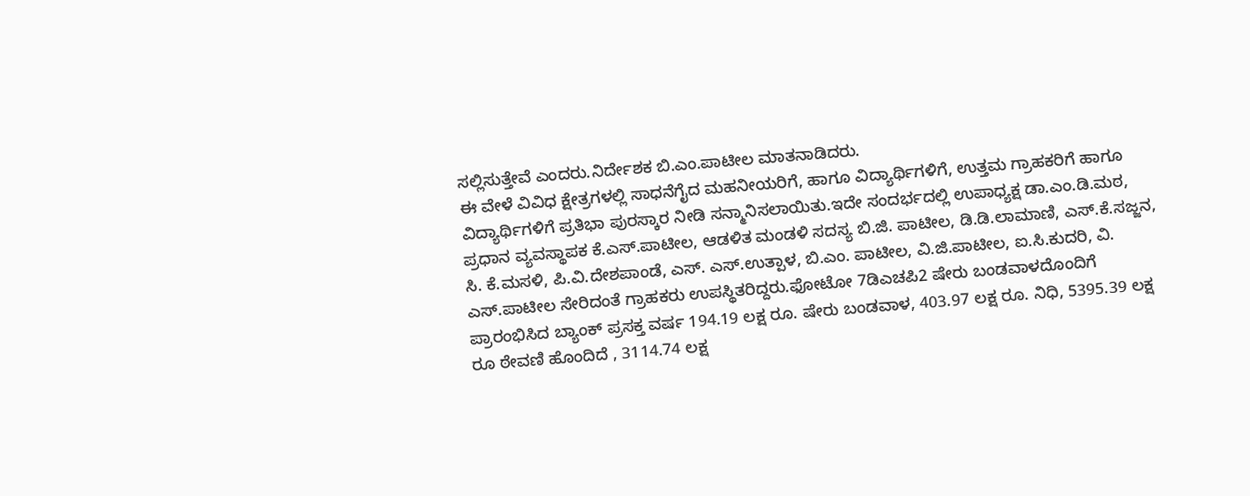ಸಲ್ಲಿಸುತ್ತೇವೆ ಎಂದರು.ನಿರ್ದೇಶಕ ಬಿ.ಎಂ.ಪಾಟೀಲ ಮಾತನಾಡಿದರು.
ಈ ವೇಳೆ ವಿವಿಧ ಕ್ಷೇತ್ರಗಳಲ್ಲಿ ಸಾಧನೆಗೈದ ಮಹನೀಯರಿಗೆ, ಹಾಗೂ ವಿದ್ಯಾರ್ಥಿಗಳಿಗೆ, ಉತ್ತಮ ಗ್ರಾಹಕರಿಗೆ ಹಾಗೂ ವಿದ್ಯಾರ್ಥಿಗಳಿಗೆ ಪ್ರತಿಭಾ ಪುರಸ್ಕಾರ ನೀಡಿ ಸನ್ಮಾನಿಸಲಾಯಿತು.ಇದೇ ಸಂದರ್ಭದಲ್ಲಿ ಉಪಾಧ್ಯಕ್ಷ ಡಾ.ಎಂ.ಡಿ.ಮಠ, ಪ್ರಧಾನ ವ್ಯವಸ್ಥಾಪಕ ಕೆ.ಎಸ್.ಪಾಟೀಲ, ಆಡಳಿತ ಮಂಡಳಿ ಸದಸ್ಯ ಬಿ.ಜಿ. ಪಾಟೀಲ, ಡಿ.ಡಿ.ಲಾಮಾಣಿ, ಎಸ್.ಕೆ.ಸಜ್ಜನ, ಸಿ. ಕೆ.ಮಸಳಿ, ಪಿ.ವಿ.ದೇಶಪಾಂಡೆ, ಎಸ್. ಎಸ್.ಉತ್ಪಾಳ, ಬಿ.ಎಂ. ಪಾಟೀಲ, ವಿ.ಜಿ.ಪಾಟೀಲ, ಐ.ಸಿ.ಕುದರಿ, ವಿ. ಎಸ್.ಪಾಟೀಲ ಸೇರಿದಂತೆ ಗ್ರಾಹಕರು ಉಪಸ್ಥಿತರಿದ್ದರು.ಫೋಟೋ 7ಡಿಎಚಪಿ2 ಷೇರು ಬಂಡವಾಳದೊಂದಿಗೆ ಪ್ರಾರಂಭಿಸಿದ ಬ್ಯಾಂಕ್ ಪ್ರಸಕ್ತ ವರ್ಷ 194.19 ಲಕ್ಷ ರೂ. ಷೇರು ಬಂಡವಾಳ, 403.97 ಲಕ್ಷ ರೂ. ನಿಧಿ, 5395.39 ಲಕ್ಷ ರೂ ಠೇವಣಿ ಹೊಂದಿದೆ , 3114.74 ಲಕ್ಷ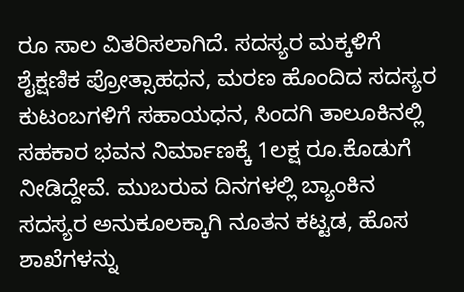ರೂ ಸಾಲ ವಿತರಿಸಲಾಗಿದೆ. ಸದಸ್ಯರ ಮಕ್ಕಳಿಗೆ ಶೈಕ್ಷಣಿಕ ಪ್ರೋತ್ಸಾಹಧನ, ಮರಣ ಹೊಂದಿದ ಸದಸ್ಯರ ಕುಟಂಬಗಳಿಗೆ ಸಹಾಯಧನ, ಸಿಂದಗಿ ತಾಲೂಕಿನಲ್ಲಿ ಸಹಕಾರ ಭವನ ನಿರ್ಮಾಣಕ್ಕೆ 1ಲಕ್ಷ ರೂ.ಕೊಡುಗೆ ನೀಡಿದ್ದೇವೆ. ಮುಬರುವ ದಿನಗಳಲ್ಲಿ ಬ್ಯಾಂಕಿನ ಸದಸ್ಯರ ಅನುಕೂಲಕ್ಕಾಗಿ ನೂತನ ಕಟ್ಟಡ, ಹೊಸ ಶಾಖೆಗಳನ್ನು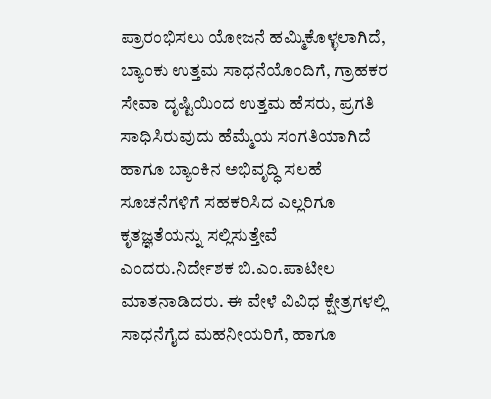ಪ್ರಾರಂಭಿಸಲು ಯೋಜನೆ ಹಮ್ಮಿಕೊಳ್ಳಲಾಗಿದೆ, ಬ್ಯಾಂಕು ಉತ್ತಮ ಸಾಧನೆಯೊಂದಿಗೆ, ಗ್ರಾಹಕರ ಸೇವಾ ದೃಷ್ಟಿಯಿಂದ ಉತ್ತಮ ಹೆಸರು, ಪ್ರಗತಿ ಸಾಧಿಸಿರುವುದು ಹೆಮ್ಮೆಯ ಸಂಗತಿಯಾಗಿದೆ ಹಾಗೂ ಬ್ಯಾಂಕಿನ ಅಭಿವೃದ್ಧಿ ಸಲಹೆ ಸೂಚನೆಗಳಿಗೆ ಸಹಕರಿಸಿದ ಎಲ್ಲರಿಗೂ ಕೃತಜ್ಞತೆಯನ್ನು ಸಲ್ಲಿಸುತ್ತೇವೆ ಎಂದರು.ನಿರ್ದೇಶಕ ಬಿ.ಎಂ.ಪಾಟೀಲ ಮಾತನಾಡಿದರು. ಈ ವೇಳೆ ವಿವಿಧ ಕ್ಷೇತ್ರಗಳಲ್ಲಿ ಸಾಧನೆಗೈದ ಮಹನೀಯರಿಗೆ, ಹಾಗೂ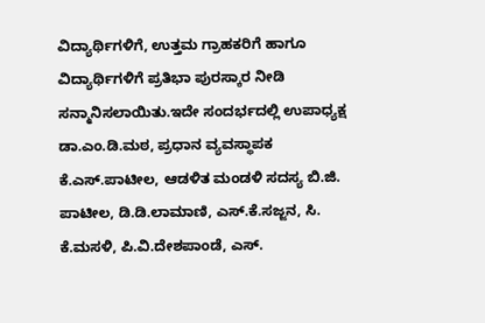ವಿದ್ಯಾರ್ಥಿಗಳಿಗೆ, ಉತ್ತಮ ಗ್ರಾಹಕರಿಗೆ ಹಾಗೂ ವಿದ್ಯಾರ್ಥಿಗಳಿಗೆ ಪ್ರತಿಭಾ ಪುರಸ್ಕಾರ ನೀಡಿ ಸನ್ಮಾನಿಸಲಾಯಿತು.ಇದೇ ಸಂದರ್ಭದಲ್ಲಿ ಉಪಾಧ್ಯಕ್ಷ ಡಾ.ಎಂ.ಡಿ.ಮಠ, ಪ್ರಧಾನ ವ್ಯವಸ್ಥಾಪಕ ಕೆ.ಎಸ್.ಪಾಟೀಲ, ಆಡಳಿತ ಮಂಡಳಿ ಸದಸ್ಯ ಬಿ.ಜಿ. ಪಾಟೀಲ, ಡಿ.ಡಿ.ಲಾಮಾಣಿ, ಎಸ್.ಕೆ.ಸಜ್ಜನ, ಸಿ. ಕೆ.ಮಸಳಿ, ಪಿ.ವಿ.ದೇಶಪಾಂಡೆ, ಎಸ್.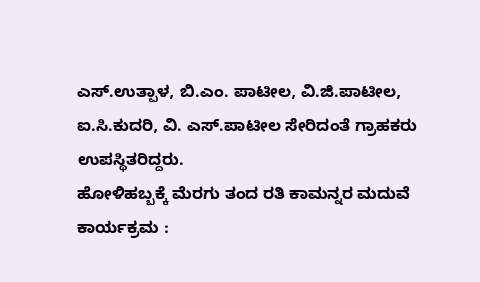ಎಸ್.ಉತ್ಪಾಳ, ಬಿ.ಎಂ. ಪಾಟೀಲ, ವಿ.ಜಿ.ಪಾಟೀಲ, ಐ.ಸಿ.ಕುದರಿ, ವಿ. ಎಸ್.ಪಾಟೀಲ ಸೇರಿದಂತೆ ಗ್ರಾಹಕರು ಉಪಸ್ಥಿತರಿದ್ದರು.
ಹೋಳಿಹಬ್ಬಕ್ಕೆ ಮೆರಗು ತಂದ ರತಿ ಕಾಮನ್ನರ ಮದುವೆ ಕಾರ್ಯಕ್ರಮ :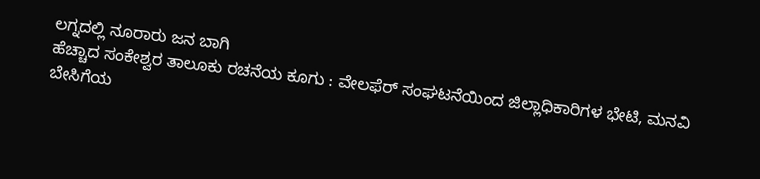ಲಗ್ನದಲ್ಲಿ ನೂರಾರು ಜನ ಬಾಗಿ
ಹೆಚ್ಚಾದ ಸಂಕೇಶ್ವರ ತಾಲೂಕು ರಚನೆಯ ಕೂಗು : ವೇಲಫೆರ್ ಸಂಘಟನೆಯಿಂದ ಜಿಲ್ಲಾಧಿಕಾರಿಗಳ ಭೇಟಿ, ಮನವಿ
ಬೇಸಿಗೆಯ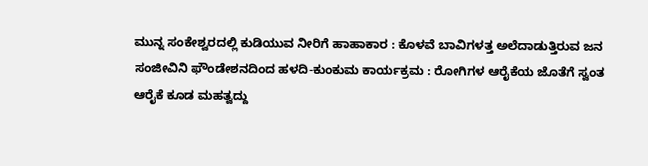ಮುನ್ನ ಸಂಕೇಶ್ವರದಲ್ಲಿ ಕುಡಿಯುವ ನೀರಿಗೆ ಹಾಹಾಕಾರ : ಕೊಳವೆ ಬಾವಿಗಳತ್ತ ಅಲೆದಾಡುತ್ತಿರುವ ಜನ
ಸಂಜೀವಿನಿ ಫೌಂಡೇಶನದಿಂದ ಹಳದಿ-ಕುಂಕುಮ ಕಾರ್ಯಕ್ರಮ : ರೋಗಿಗಳ ಆರೈಕೆಯ ಜೊತೆಗೆ ಸ್ವಂತ ಆರೈಕೆ ಕೂಡ ಮಹತ್ವದ್ದು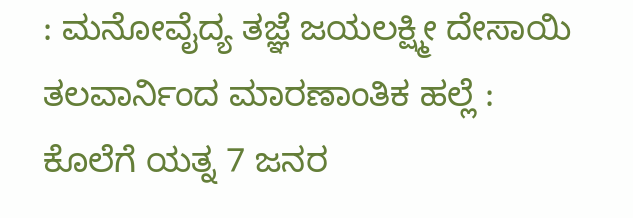: ಮನೋವೈದ್ಯ ತಜ್ಞೆ ಜಯಲಕ್ಷ್ಮೀ ದೇಸಾಯಿ
ತಲವಾರ್ನಿಂದ ಮಾರಣಾಂತಿಕ ಹಲ್ಲೆ : ಕೊಲೆಗೆ ಯತ್ನ 7 ಜನರ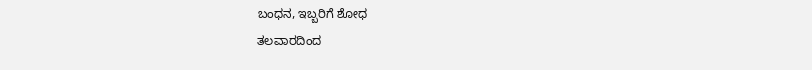ಬಂಧನ, ಇಬ್ಬರಿಗೆ ಶೋಧ
ತಲವಾರದಿಂದ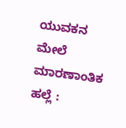ಯುವಕನ ಮೇಲೆ ಮಾರಣಾಂತಿಕ ಹಲ್ಲೆ :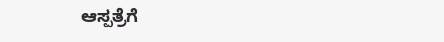ಆಸ್ಪತ್ರೆಗೆ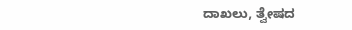ದಾಖಲು, ತ್ವೇಷದ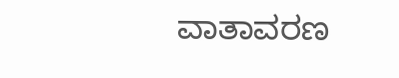ವಾತಾವರಣ